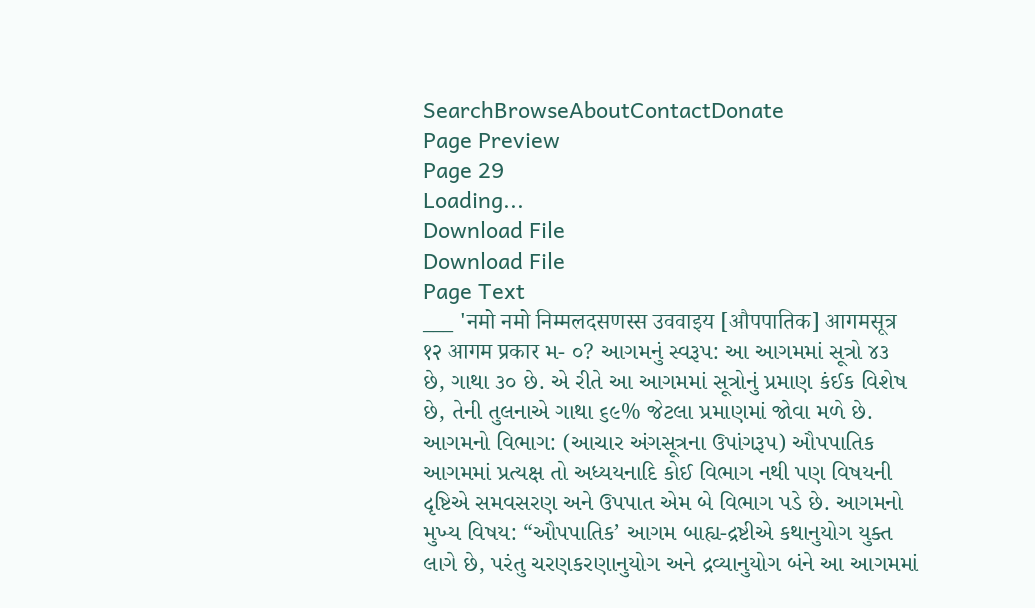SearchBrowseAboutContactDonate
Page Preview
Page 29
Loading...
Download File
Download File
Page Text
___ 'नमो नमो निम्मलदसणस्स उववाइय [औपपातिक] आगमसूत्र १२ आगम प्रकार મ- ૦? આગમનું સ્વરૂપ: આ આગમમાં સૂત્રો ૪૩ છે, ગાથા ૩૦ છે. એ રીતે આ આગમમાં સૂત્રોનું પ્રમાણ કંઈક વિશેષ છે, તેની તુલનાએ ગાથા ૬૯% જેટલા પ્રમાણમાં જોવા મળે છે. આગમનો વિભાગ: (આચાર અંગસૂત્રના ઉપાંગરૂપ) ઔપપાતિક આગમમાં પ્રત્યક્ષ તો અધ્યયનાદિ કોઈ વિભાગ નથી પણ વિષયની દૃષ્ટિએ સમવસરણ અને ઉપપાત એમ બે વિભાગ પડે છે. આગમનો મુખ્ય વિષય: “ઔપપાતિક’ આગમ બાહ્ય-દ્રષ્ટીએ કથાનુયોગ યુક્ત લાગે છે, પરંતુ ચરણકરણાનુયોગ અને દ્રવ્યાનુયોગ બંને આ આગમમાં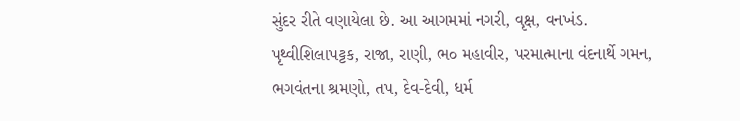સુંદર રીતે વણાયેલા છે. આ આગમમાં નગરી, વૃક્ષ, વનખંડ. પૃથ્વીશિલાપટ્ટક, રાજા, રાણી, ભ૦ મહાવીર, પરમાત્માના વંદનાર્થે ગમન, ભગવંતના શ્રમણો, તપ, દેવ-દેવી, ધર્મ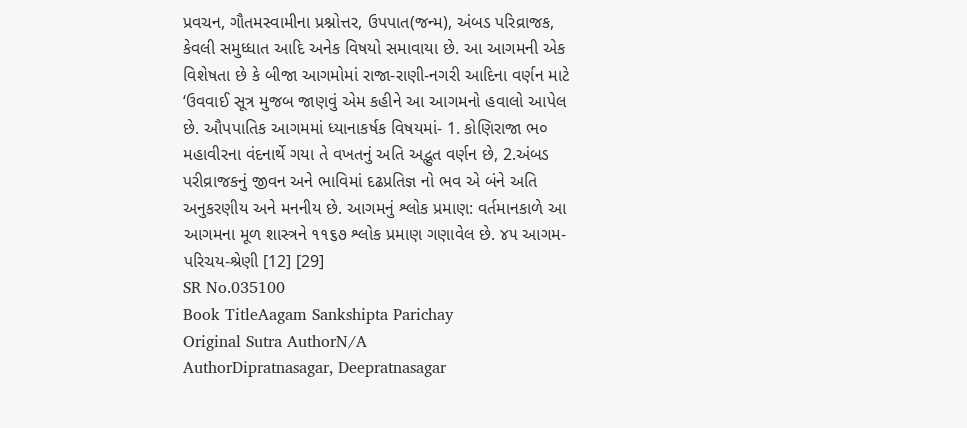પ્રવચન, ગૌતમસ્વામીના પ્રશ્નોત્તર, ઉપપાત(જન્મ), અંબડ પરિવ્રાજક, કેવલી સમુધ્ધાત આદિ અનેક વિષયો સમાવાયા છે. આ આગમની એક વિશેષતા છે કે બીજા આગમોમાં રાજા-રાણી-નગરી આદિના વર્ણન માટે ‘ઉવવાઈ સૂત્ર મુજબ જાણવું એમ કહીને આ આગમનો હવાલો આપેલ છે. ઔપપાતિક આગમમાં ધ્યાનાકર્ષક વિષયમાં- 1. કોણિરાજા ભ૦ મહાવીરના વંદનાર્થે ગયા તે વખતનું અતિ અદ્ભુત વર્ણન છે, 2.અંબડ પરીવ્રાજકનું જીવન અને ભાવિમાં દઢપ્રતિજ્ઞ નો ભવ એ બંને અતિ અનુકરણીય અને મનનીય છે. આગમનું શ્લોક પ્રમાણ: વર્તમાનકાળે આ આગમના મૂળ શાસ્ત્રને ૧૧૬૭ શ્લોક પ્રમાણ ગણાવેલ છે. ૪૫ આગમ-પરિચય-શ્રેણી [12] [29]
SR No.035100
Book TitleAagam Sankshipta Parichay
Original Sutra AuthorN/A
AuthorDipratnasagar, Deepratnasagar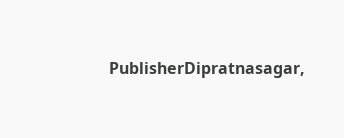PublisherDipratnasagar,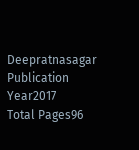Deepratnasagar
Publication Year2017
Total Pages96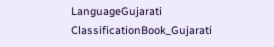LanguageGujarati
ClassificationBook_Gujarati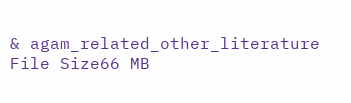& agam_related_other_literature
File Size66 MB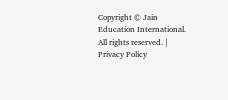Copyright © Jain Education International. All rights reserved. | Privacy Policy